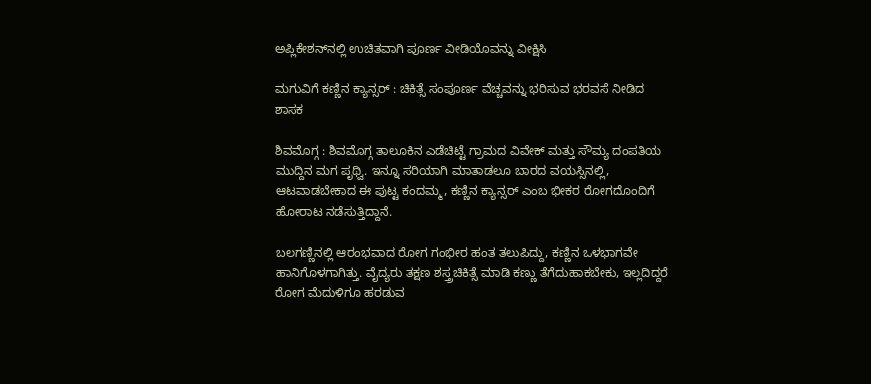ಅಪ್ಲಿಕೇಶನ್‌ನಲ್ಲಿ ಉಚಿತವಾಗಿ ಪೂರ್ಣ ವೀಡಿಯೊವನ್ನು ವೀಕ್ಷಿಸಿ

ಮಗುವಿಗೆ ಕಣ್ಣಿನ ಕ್ಯಾನ್ಸರ್ : ಚಿಕಿತ್ಸೆ ಸಂಪೂರ್ಣ ವೆಚ್ಚವನ್ನು ಭರಿಸುವ ಭರವಸೆ ನೀಡಿದ ಶಾಸಕ

ಶಿವಮೊಗ್ಗ : ಶಿವಮೊಗ್ಗ ತಾಲೂಕಿನ ಎಡೆಚಿಟ್ಟೆ ಗ್ರಾಮದ ವಿವೇಕ್ ಮತ್ತು ಸೌಮ್ಯ ದಂಪತಿಯ ಮುದ್ದಿನ ಮಗ ಪೃಥ್ವಿ. ಇನ್ನೂ ಸರಿಯಾಗಿ ಮಾತಾಡಲೂ ಬಾರದ ವಯಸ್ಸಿನಲ್ಲಿ, ಆಟವಾಡಬೇಕಾದ ಈ ಪುಟ್ಟ ಕಂದಮ್ಮ, ಕಣ್ಣಿನ ಕ್ಯಾನ್ಸರ್ ಎಂಬ ಭೀಕರ ರೋಗದೊಂದಿಗೆ ಹೋರಾಟ ನಡೆಸುತ್ತಿದ್ದಾನೆ.

ಬಲಗಣ್ಣಿನಲ್ಲಿ ಆರಂಭವಾದ ರೋಗ ಗಂಭೀರ ಹಂತ ತಲುಪಿದ್ದು, ಕಣ್ಣಿನ ಒಳಭಾಗವೇ ಹಾನಿಗೊಳಗಾಗಿತ್ತು. ವೈದ್ಯರು ತಕ್ಷಣ ಶಸ್ತ್ರಚಿಕಿತ್ಸೆ ಮಾಡಿ ಕಣ್ಣು ತೆಗೆದುಹಾಕಬೇಕು, ಇಲ್ಲದಿದ್ದರೆ ರೋಗ ಮೆದುಳಿಗೂ ಹರಡುವ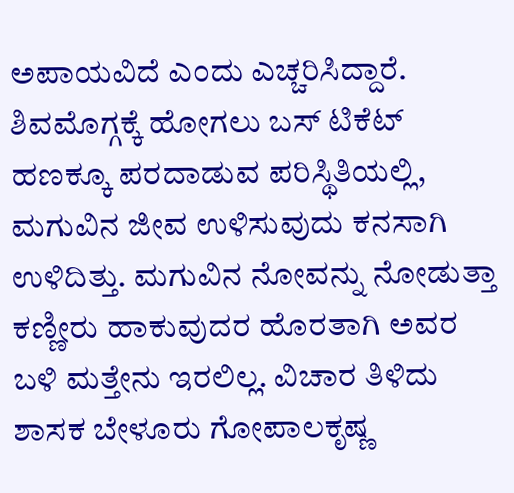ಅಪಾಯವಿದೆ ಎಂದು ಎಚ್ಚರಿಸಿದ್ದಾರೆ. ಶಿವಮೊಗ್ಗಕ್ಕೆ ಹೋಗಲು ಬಸ್ ಟಿಕೆಟ್ ಹಣಕ್ಕೂ ಪರದಾಡುವ ಪರಿಸ್ಥಿತಿಯಲ್ಲಿ, ಮಗುವಿನ ಜೀವ ಉಳಿಸುವುದು ಕನಸಾಗಿ ಉಳಿದಿತ್ತು. ಮಗುವಿನ ನೋವನ್ನು ನೋಡುತ್ತಾ ಕಣ್ಣೀರು ಹಾಕುವುದರ ಹೊರತಾಗಿ ಅವರ ಬಳಿ ಮತ್ತೇನು ಇರಲಿಲ್ಲ. ವಿಚಾರ ತಿಳಿದು ಶಾಸಕ ಬೇಳೂರು ಗೋಪಾಲಕೃಷ್ಣ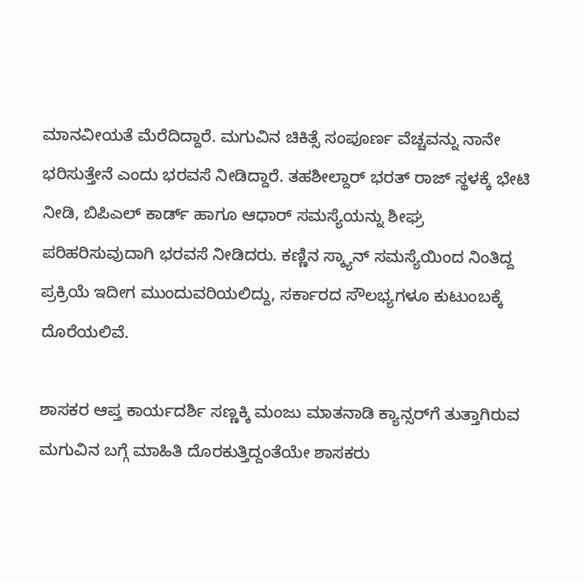ಮಾನವೀಯತೆ ಮೆರೆದಿದ್ದಾರೆ. ಮಗುವಿನ ಚಿಕಿತ್ಸೆ ಸಂಪೂರ್ಣ ವೆಚ್ಚವನ್ನು ನಾನೇ ಭರಿಸುತ್ತೇನೆ ಎಂದು ಭರವಸೆ ನೀಡಿದ್ದಾರೆ. ತಹಶೀಲ್ದಾರ್ ಭರತ್ ರಾಜ್ ಸ್ಥಳಕ್ಕೆ ಭೇಟಿ ನೀಡಿ, ಬಿಪಿಎಲ್ ಕಾರ್ಡ್ ಹಾಗೂ ಆಧಾರ್ ಸಮಸ್ಯೆಯನ್ನು ಶೀಘ್ರ ಪರಿಹರಿಸುವುದಾಗಿ ಭರವಸೆ ನೀಡಿದರು. ಕಣ್ಣಿನ ಸ್ಕ್ಯಾನ್ ಸಮಸ್ಯೆಯಿಂದ ನಿಂತಿದ್ದ ಪ್ರಕ್ರಿಯೆ ಇದೀಗ ಮುಂದುವರಿಯಲಿದ್ದು, ಸರ್ಕಾರದ ಸೌಲಭ್ಯಗಳೂ ಕುಟುಂಬಕ್ಕೆ ದೊರೆಯಲಿವೆ.

ಶಾಸಕರ ಆಪ್ತ ಕಾರ್ಯದರ್ಶಿ ಸಣ್ಣಕ್ಕಿ ಮಂಜು ಮಾತನಾಡಿ ಕ್ಯಾನ್ಸರ್‌ಗೆ ತುತ್ತಾಗಿರುವ ಮಗುವಿನ ಬಗ್ಗೆ ಮಾಹಿತಿ ದೊರಕುತ್ತಿದ್ದಂತೆಯೇ ಶಾಸಕರು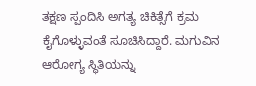ತಕ್ಷಣ ಸ್ಪಂದಿಸಿ ಅಗತ್ಯ ಚಿಕಿತ್ಸೆಗೆ ಕ್ರಮ ಕೈಗೊಳ್ಳುವಂತೆ ಸೂಚಿಸಿದ್ದಾರೆ. ಮಗುವಿನ ಆರೋಗ್ಯ ಸ್ಥಿತಿಯನ್ನು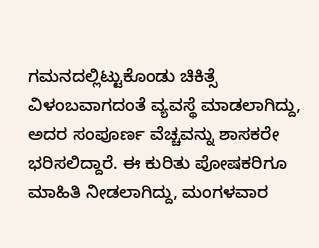ಗಮನದಲ್ಲಿಟ್ಟುಕೊಂಡು ಚಿಕಿತ್ಸೆ ವಿಳಂಬವಾಗದಂತೆ ವ್ಯವಸ್ಥೆ ಮಾಡಲಾಗಿದ್ದು, ಅದರ ಸಂಪೂರ್ಣ ವೆಚ್ಚವನ್ನು ಶಾಸಕರೇ ಭರಿಸಲಿದ್ದಾರೆ. ಈ ಕುರಿತು ಪೋಷಕರಿಗೂ ಮಾಹಿತಿ ನೀಡಲಾಗಿದ್ದು, ಮಂಗಳವಾರ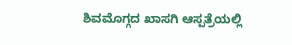ಶಿವಮೊಗ್ಗದ ಖಾಸಗಿ ಆಸ್ಪತ್ರೆಯಲ್ಲಿ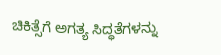ಚಿಕಿತ್ಸೆಗೆ ಅಗತ್ಯ ಸಿದ್ಧತೆಗಳನ್ನು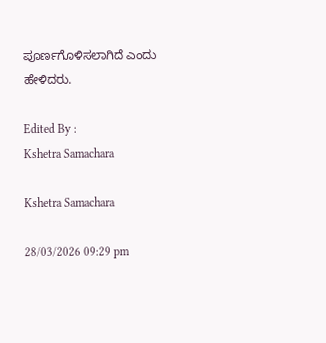ಪೂರ್ಣಗೊಳಿಸಲಾಗಿದೆ ಎಂದು ಹೇಳಿದರು.

Edited By :
Kshetra Samachara

Kshetra Samachara

28/03/2026 09:29 pm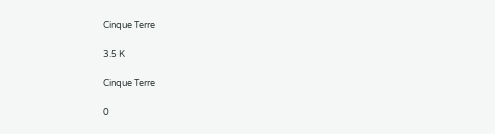Cinque Terre

3.5 K

Cinque Terre

0